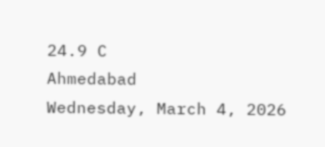24.9 C
Ahmedabad
Wednesday, March 4, 2026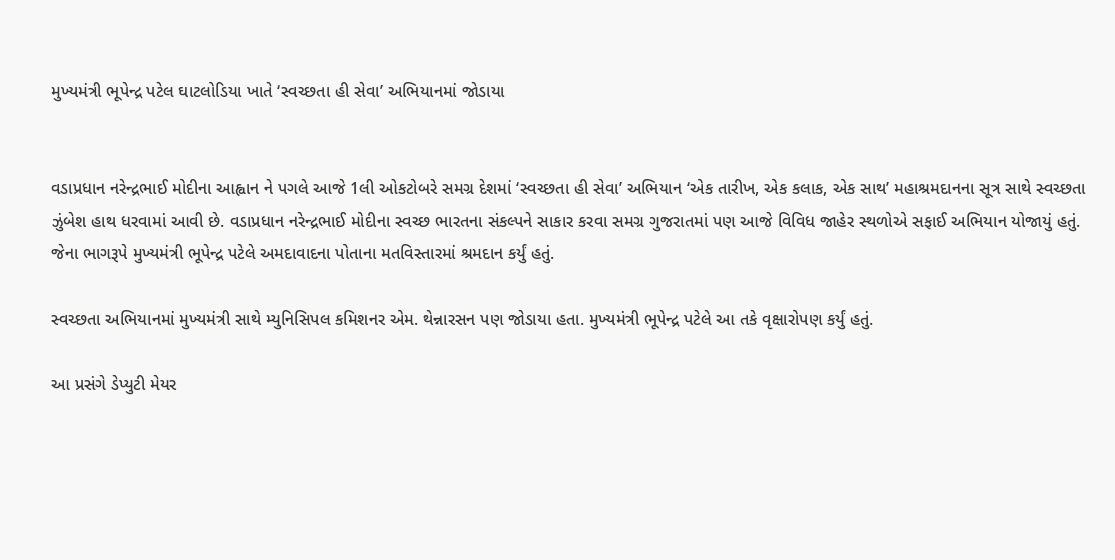મુખ્યમંત્રી ભૂપેન્દ્ર પટેલ ઘાટલોડિયા ખાતે ‘સ્વચ્છતા હી સેવા’ અભિયાનમાં જોડાયા


વડાપ્રધાન નરેન્દ્રભાઈ મોદીના આહ્વાન ને પગલે આજે 1લી ઓકટોબરે સમગ્ર દેશમાં ‘સ્વચ્છતા હી સેવા’ અભિયાન ‘એક તારીખ, એક કલાક, એક સાથ’ મહાશ્રમદાનના સૂત્ર સાથે સ્વચ્છતા ઝુંબેશ હાથ ધરવામાં આવી છે. વડાપ્રધાન નરેન્દ્રભાઈ મોદીના સ્વચ્છ ભારતના સંકલ્પને સાકાર કરવા સમગ્ર ગુજરાતમાં પણ આજે વિવિધ જાહેર સ્થળોએ સફાઈ અભિયાન યોજાયું હતું. જેના ભાગરૂપે મુખ્યમંત્રી ભૂપેન્દ્ર પટેલે અમદાવાદના પોતાના મતવિસ્તારમાં શ્રમદાન કર્યું હતું.

સ્વચ્છતા અભિયાનમાં મુખ્યમંત્રી સાથે મ્યુનિસિપલ કમિશનર એમ. થેન્નારસન પણ જોડાયા હતા. મુખ્યમંત્રી ભૂપેન્દ્ર પટેલે આ તકે વૃક્ષારોપણ કર્યું હતું.

આ પ્રસંગે ડેપ્યુટી મેયર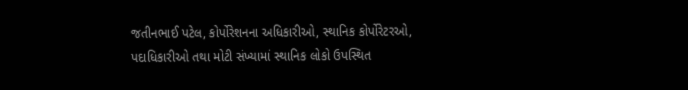જતીનભાઈ પટેલ, કોર્પોરેશનના અધિકારીઓ, સ્થાનિક કોર્પોરેટરઓ, પદાધિકારીઓ તથા મોટી સંખ્યામાં સ્થાનિક લોકો ઉપસ્થિત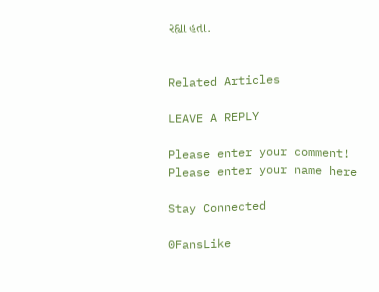રહ્યા હતા.


Related Articles

LEAVE A REPLY

Please enter your comment!
Please enter your name here

Stay Connected

0FansLike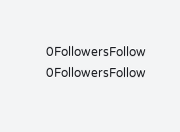0FollowersFollow
0FollowersFollow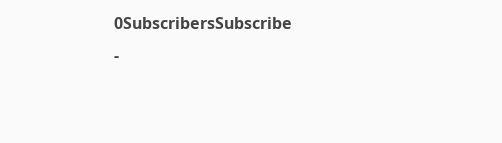0SubscribersSubscribe
-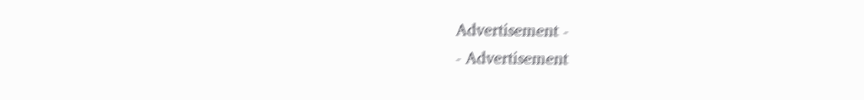Advertisement -
- Advertisement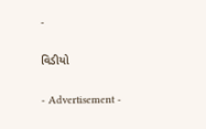-

વિડીયો

- Advertisement -